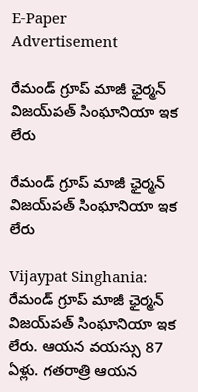E-Paper
Advertisement

రేమండ్ గ్రూప్ మాజీ ఛైర్మన్ విజయ్‌పత్ సింఘానియా ఇక లేరు

రేమండ్ గ్రూప్ మాజీ ఛైర్మన్ విజయ్‌పత్ సింఘానియా ఇక లేరు

Vijaypat Singhania: రేమండ్ గ్రూప్ మాజీ ఛైర్మన్ విజయ్‌పత్ సింఘానియా ఇక లేరు. ఆయన వయస్సు 87 ఏళ్లు. గతరాత్రి ఆయన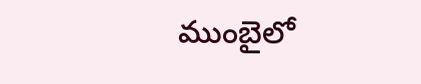ముంబైలో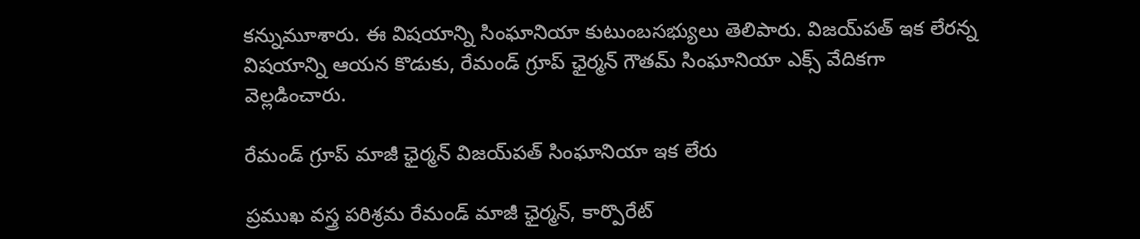కన్నుమూశారు. ఈ విషయాన్ని సింఘానియా కుటుంబసభ్యులు తెలిపారు. విజయ్‌పత్ ఇక లేరన్న విషయాన్ని ఆయన కొడుకు, రేమండ్ గ్రూప్ ఛైర్మన్ గౌతమ్ సింఘానియా ఎక్స్ వేదికగా వెల్లడించారు.

రేమండ్ గ్రూప్ మాజీ ఛైర్మన్ విజయ్‌పత్ సింఘానియా ఇక లేరు

ప్రముఖ వస్త్ర పరిశ్రమ రేమండ్ మాజీ ఛైర్మన్, కార్పొరేట్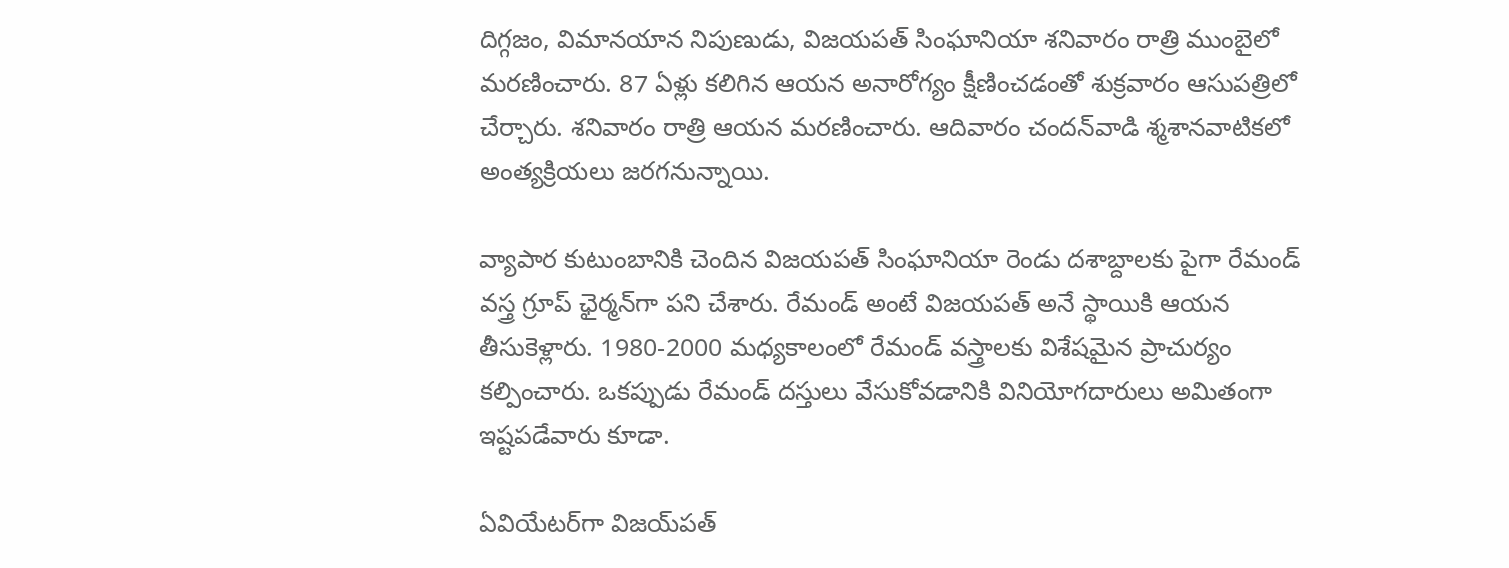దిగ్గజం, విమానయాన నిపుణుడు, విజయపత్ సింఘానియా శనివారం రాత్రి ముంబైలో మరణించారు. 87 ఏళ్లు కలిగిన ఆయన అనారోగ్యం క్షీణించడంతో శుక్రవారం ఆసుపత్రిలో చేర్చారు. శనివారం రాత్రి ఆయన మరణించారు. ఆదివారం చందన్‌వాడి శ్మశానవాటికలో అంత్యక్రియలు జరగనున్నాయి.

వ్యాపార కుటుంబానికి చెందిన విజయపత్ సింఘానియా రెండు దశాబ్దాలకు పైగా రేమండ్ వస్త్ర గ్రూప్ ఛైర్మన్‌గా పని చేశారు. రేమండ్ అంటే విజయపత్ అనే స్థాయికి ఆయన తీసుకెళ్లారు. 1980-2000 మధ్యకాలంలో రేమండ్‌ వస్త్రాలకు విశేషమైన ప్రాచుర్యం కల్పించారు. ఒకప్పుడు రేమండ్ దస్తులు వేసుకోవడానికి వినియోగదారులు అమితంగా ఇష్టపడేవారు కూడా.

ఏవియేటర్‌గా విజయ్‌పత్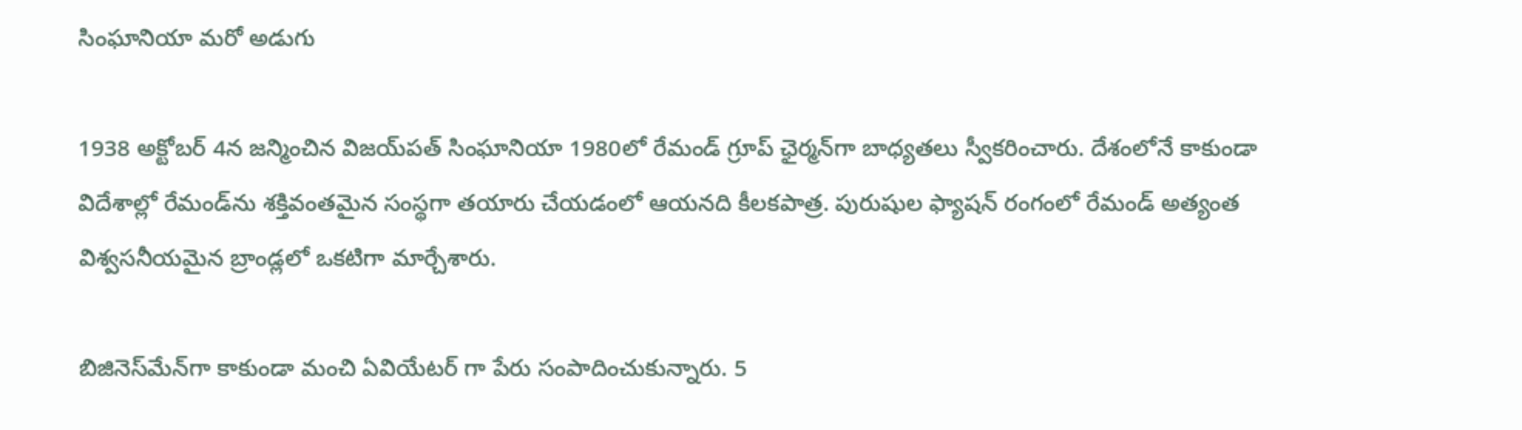సింఘానియా మరో అడుగు

1938 అక్టోబర్ 4న జన్మించిన విజయ్‌పత్ సింఘానియా 1980లో రేమండ్ గ్రూప్ ఛైర్మన్‌గా బాధ్యతలు స్వీకరించారు. దేశంలోనే కాకుండా విదేశాల్లో రేమండ్‌ను శక్తివంతమైన సంస్థగా తయారు చేయడంలో ఆయనది కీలకపాత్ర. పురుషుల ఫ్యాషన్ రంగంలో రేమండ్ అత్యంత విశ్వసనీయమైన బ్రాండ్లలో ఒకటిగా మార్చేశారు.

బిజినెస్‌మేన్‌గా కాకుండా మంచి ఏవియేటర్ గా పేరు సంపాదించుకున్నారు. 5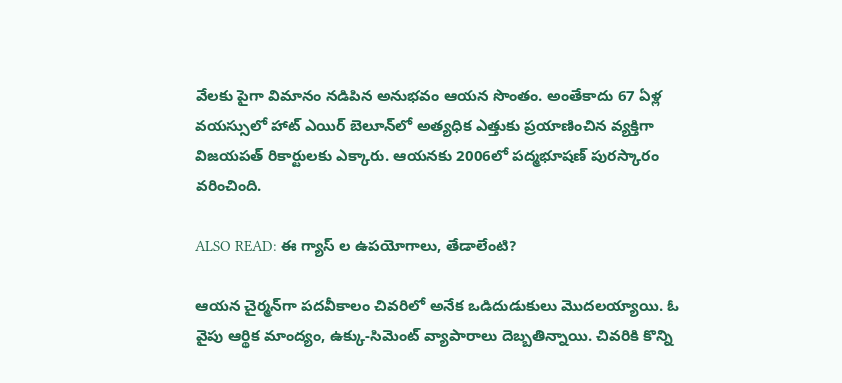వేలకు పైగా విమానం నడిపిన అనుభవం ఆయన సొంతం. అంతేకాదు 67 ఏళ్ల వయస్సులో హాట్ ఎయిర్ బెలూన్‌లో అత్యధిక ఎత్తుకు ప్రయాణించిన వ్యక్తిగా విజయపత్ రికార్టులకు ఎక్కారు. ఆయనకు 2006లో పద్మభూషణ్ పురస్కారం వరించింది.

ALSO READ: ఈ గ్యాస్ ల ఉపయోగాలు, తేడాలేంటి?

ఆయన చైర్మన్‌గా పదవీకాలం చివరిలో అనేక ఒడిదుడుకులు మొదలయ్యాయి. ఓ వైపు ఆర్థిక మాంద్యం, ఉక్కు-సిమెంట్ వ్యాపారాలు దెబ్బతిన్నాయి. చివరికి కొన్ని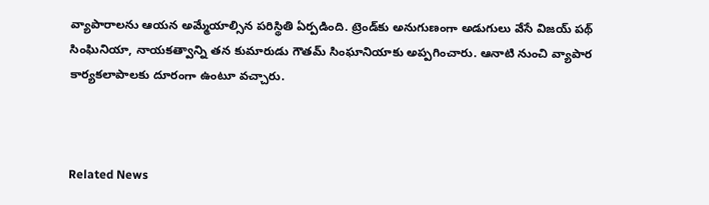వ్యాపారాలను ఆయన అమ్మేయాల్సిన పరిస్థితి ఏర్పడింది. ట్రెండ్‌కు అనుగుణంగా అడుగులు వేసే విజయ్ పథ్ సింఘినియా, నాయకత్వాన్ని తన కుమారుడు గౌతమ్ సింఘానియాకు అప్పగించారు. ఆనాటి నుంచి వ్యాపార కార్యకలాపాలకు దూరంగా ఉంటూ వచ్చారు.



Related News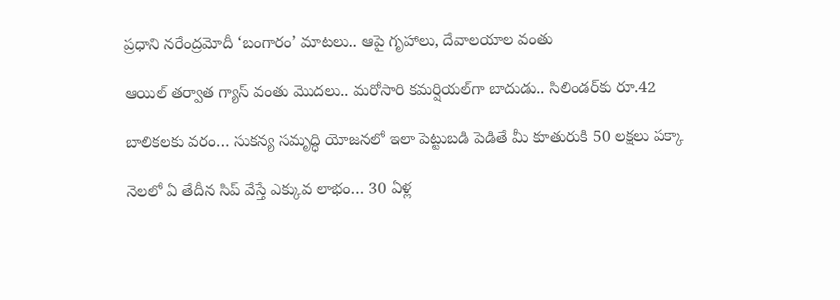ప్రధాని నరేంద్రమోదీ ‘బంగారం’ మాటలు.. ఆపై గృహాలు, దేవాలయాల వంతు

ఆయిల్ తర్వాత గ్యాస్ వంతు మొదలు.. మరోసారి కమర్షియల్‌గా బాదుడు.. సిలిండర్‌కు రూ.42

బాలికలకు వరం… సుకన్య సమృద్ధి యోజనలో ఇలా పెట్టుబడి పెడితే మీ కూతురుకి 50 లక్షలు పక్కా

నెలలో ఏ తేదీన సిప్ వేస్తే ఎక్కువ లాభం… 30 ఏళ్ల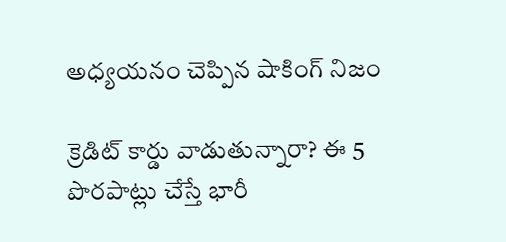అధ్యయనం చెప్పిన షాకింగ్ నిజం

క్రెడిట్ కార్డు వాడుతున్నారా? ఈ 5 పొరపాట్లు చేస్తే భారీ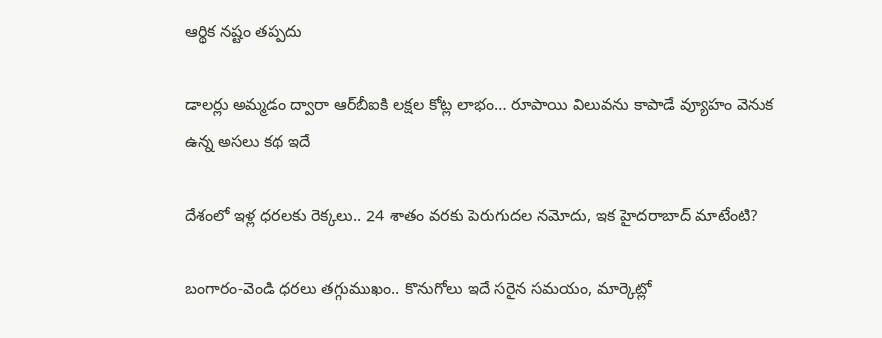ఆర్థిక నష్టం తప్పదు

డాలర్లు అమ్మడం ద్వారా ఆర్‌బీఐకి లక్షల కోట్ల లాభం… రూపాయి విలువను కాపాడే వ్యూహం వెనుక ఉన్న అసలు కథ ఇదే

దేశంలో ఇళ్ల ధరలకు రెక్కలు.. 24 శాతం వరకు పెరుగుదల నమోదు, ఇక హైదరాబాద్‌ మాటేంటి?

బంగారం-వెండి ధరలు తగ్గుముఖం.. కొనుగోలు ఇదే సరైన సమయం, మార్కెట్లో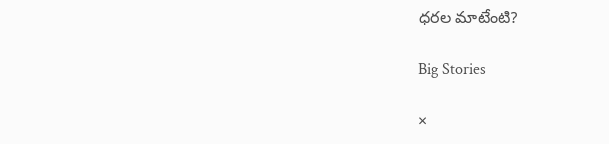ధరల మాటేంటి?

Big Stories

×